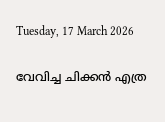Tuesday, 17 March 2026

വേവിച്ച ചിക്കന്‍ എത്ര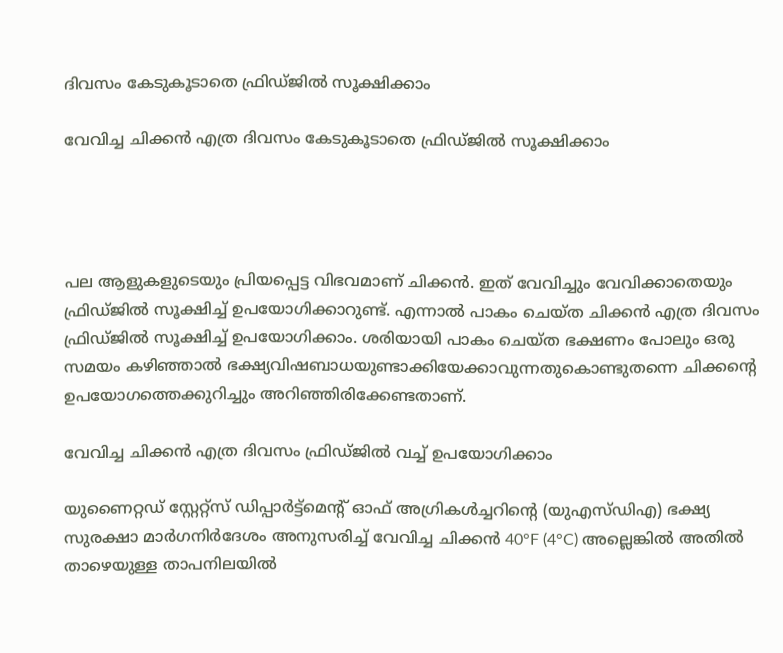ദിവസം കേടുകൂടാതെ ഫ്രിഡ്ജില്‍ സൂക്ഷിക്കാം

വേവിച്ച ചിക്കന്‍ എത്ര ദിവസം കേടുകൂടാതെ ഫ്രിഡ്ജില്‍ സൂക്ഷിക്കാം




പല ആളുകളുടെയും പ്രിയപ്പെട്ട വിഭവമാണ് ചിക്കന്‍. ഇത് വേവിച്ചും വേവിക്കാതെയും ഫ്രിഡ്ജില്‍ സൂക്ഷിച്ച് ഉപയോഗിക്കാറുണ്ട്. എന്നാല്‍ പാകം ചെയ്ത ചിക്കന്‍ എത്ര ദിവസം ഫ്രിഡ്ജില്‍ സൂക്ഷിച്ച് ഉപയോഗിക്കാം. ശരിയായി പാകം ചെയ്ത ഭക്ഷണം പോലും ഒരു സമയം കഴിഞ്ഞാല്‍ ഭക്ഷ്യവിഷബാധയുണ്ടാക്കിയേക്കാവുന്നതുകൊണ്ടുതന്നെ ചിക്കന്റെ ഉപയോഗത്തെക്കുറിച്ചും അറിഞ്ഞിരിക്കേണ്ടതാണ്.

വേവിച്ച ചിക്കന്‍ എത്ര ദിവസം ഫ്രിഡ്ജില്‍ വച്ച് ഉപയോഗിക്കാം

യുണൈറ്റഡ് സ്റ്റേറ്റ്‌സ് ഡിപ്പാര്‍ട്ട്‌മെന്റ് ഓഫ് അഗ്രികള്‍ച്ചറിന്റെ (യുഎസ്ഡിഎ) ഭക്ഷ്യ സുരക്ഷാ മാര്‍ഗനിര്‍ദേശം അനുസരിച്ച് വേവിച്ച ചിക്കന്‍ 40°F (4°C) അല്ലെങ്കില്‍ അതില്‍ താഴെയുള്ള താപനിലയില്‍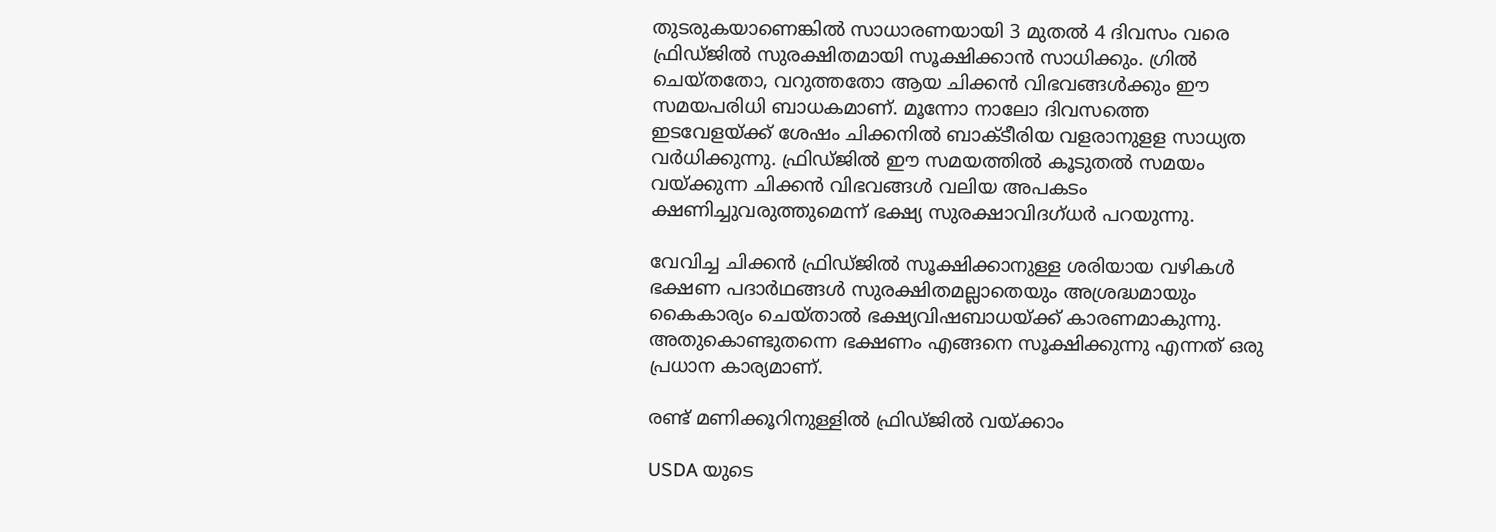തുടരുകയാണെങ്കില്‍ സാധാരണയായി 3 മുതല്‍ 4 ദിവസം വരെ ഫ്രിഡ്ജില്‍ സുരക്ഷിതമായി സൂക്ഷിക്കാന്‍ സാധിക്കും. ഗ്രില്‍ ചെയ്തതോ, വറുത്തതോ ആയ ചിക്കന്‍ വിഭവങ്ങള്‍ക്കും ഈ സമയപരിധി ബാധകമാണ്. മൂന്നോ നാലോ ദിവസത്തെ ഇടവേളയ്ക്ക് ശേഷം ചിക്കനില്‍ ബാക്ടീരിയ വളരാനുളള സാധ്യത വര്‍ധിക്കുന്നു. ഫ്രിഡ്ജില്‍ ഈ സമയത്തില്‍ കൂടുതല്‍ സമയം വയ്ക്കുന്ന ചിക്കന്‍ വിഭവങ്ങള്‍ വലിയ അപകടം ക്ഷണിച്ചുവരുത്തുമെന്ന് ഭക്ഷ്യ സുരക്ഷാവിദഗ്ധര്‍ പറയുന്നു.

വേവിച്ച ചിക്കന്‍ ഫ്രിഡ്ജില്‍ സൂക്ഷിക്കാനുള്ള ശരിയായ വഴികള്‍
ഭക്ഷണ പദാര്‍ഥങ്ങള്‍ സുരക്ഷിതമല്ലാതെയും അശ്രദ്ധമായും കൈകാര്യം ചെയ്താല്‍ ഭക്ഷ്യവിഷബാധയ്ക്ക് കാരണമാകുന്നു. അതുകൊണ്ടുതന്നെ ഭക്ഷണം എങ്ങനെ സൂക്ഷിക്കുന്നു എന്നത് ഒരു പ്രധാന കാര്യമാണ്.

രണ്ട് മണിക്കൂറിനുള്ളില്‍ ഫ്രിഡ്ജില്‍ വയ്ക്കാം

USDA യുടെ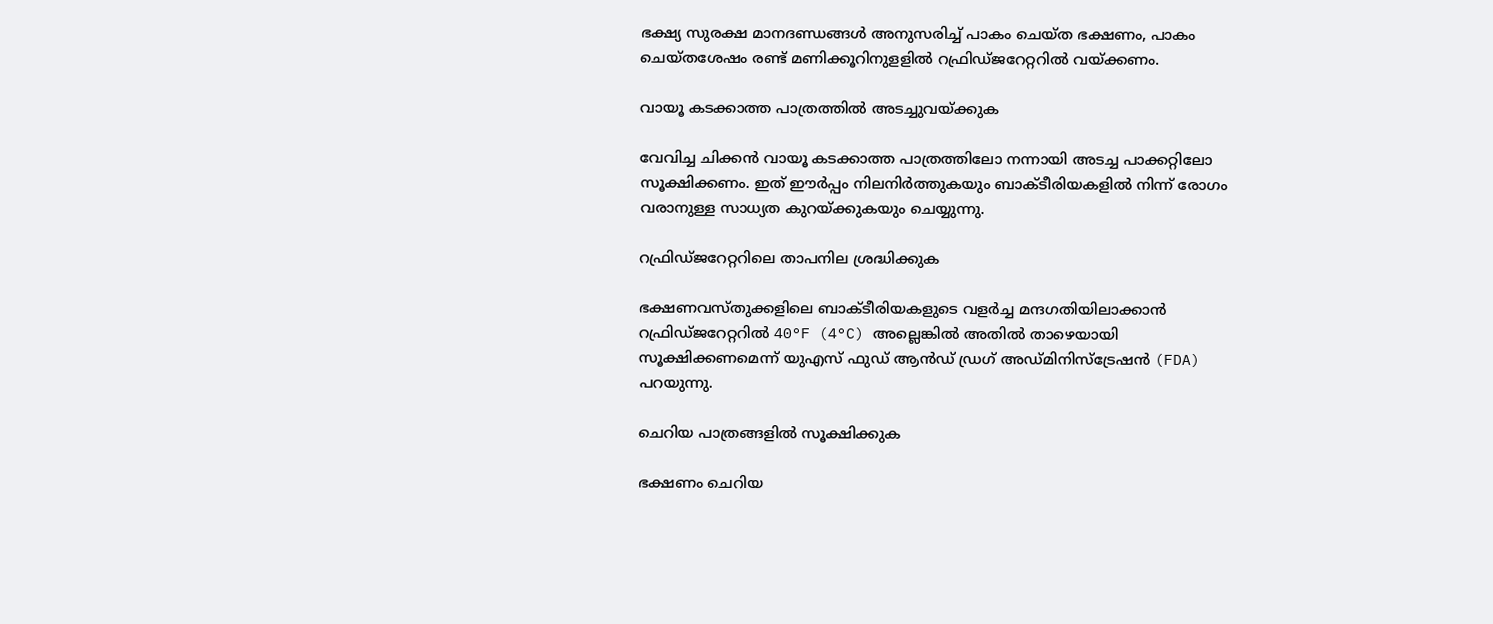ഭക്ഷ്യ സുരക്ഷ മാനദണ്ഡങ്ങള്‍ അനുസരിച്ച് പാകം ചെയ്ത ഭക്ഷണം, പാകം ചെയ്തശേഷം രണ്ട് മണിക്കൂറിനുളളില്‍ റഫ്രിഡ്ജറേറ്ററില്‍ വയ്ക്കണം.

വായൂ കടക്കാത്ത പാത്രത്തില്‍ അടച്ചുവയ്ക്കുക

വേവിച്ച ചിക്കന്‍ വായൂ കടക്കാത്ത പാത്രത്തിലോ നന്നായി അടച്ച പാക്കറ്റിലോ സൂക്ഷിക്കണം. ഇത് ഈര്‍പ്പം നിലനിര്‍ത്തുകയും ബാക്ടീരിയകളില്‍ നിന്ന് രോഗം വരാനുള്ള സാധ്യത കുറയ്ക്കുകയും ചെയ്യുന്നു.

റഫ്രിഡ്ജറേറ്ററിലെ താപനില ശ്രദ്ധിക്കുക

ഭക്ഷണവസ്തുക്കളിലെ ബാക്ടീരിയകളുടെ വളര്‍ച്ച മന്ദഗതിയിലാക്കാന്‍ റഫ്രിഡ്ജറേറ്ററില്‍ 40°F (4°C) അല്ലെങ്കില്‍ അതില്‍ താഴെയായി സൂക്ഷിക്കണമെന്ന് യുഎസ് ഫുഡ് ആന്‍ഡ് ഡ്രഗ് അഡ്മിനിസ്‌ട്രേഷന്‍ (FDA) പറയുന്നു.

ചെറിയ പാത്രങ്ങളില്‍ സൂക്ഷിക്കുക

ഭക്ഷണം ചെറിയ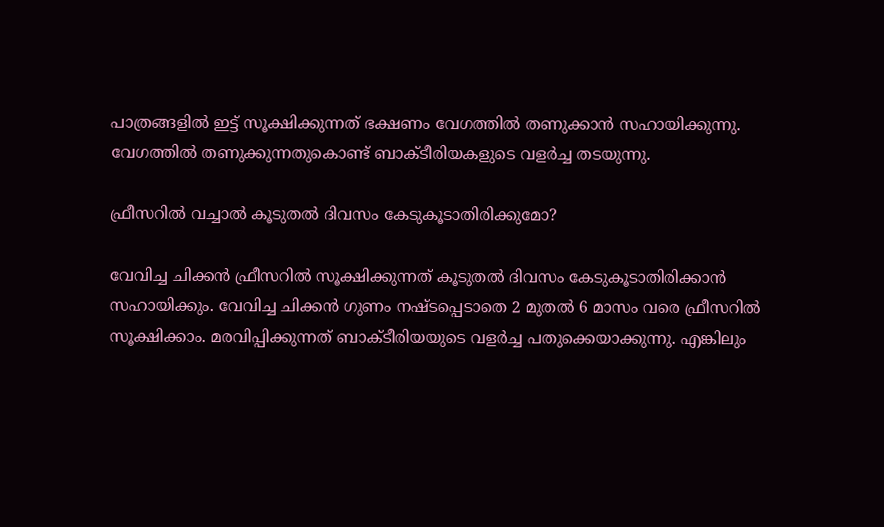പാത്രങ്ങളില്‍ ഇട്ട് സൂക്ഷിക്കുന്നത് ഭക്ഷണം വേഗത്തില്‍ തണുക്കാന്‍ സഹായിക്കുന്നു. വേഗത്തില്‍ തണുക്കുന്നതുകൊണ്ട് ബാക്ടീരിയകളുടെ വളര്‍ച്ച തടയുന്നു.

ഫ്രീസറില്‍ വച്ചാല്‍ കൂടുതല്‍ ദിവസം കേടുകൂടാതിരിക്കുമോ?

വേവിച്ച ചിക്കന്‍ ഫ്രീസറില്‍ സൂക്ഷിക്കുന്നത് കൂടുതല്‍ ദിവസം കേടുകൂടാതിരിക്കാന്‍ സഹായിക്കും. വേവിച്ച ചിക്കന്‍ ഗുണം നഷ്ടപ്പെടാതെ 2 മുതല്‍ 6 മാസം വരെ ഫ്രീസറില്‍ സൂക്ഷിക്കാം. മരവിപ്പിക്കുന്നത് ബാക്ടീരിയയുടെ വളര്‍ച്ച പതുക്കെയാക്കുന്നു. എങ്കിലും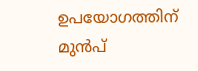ഉപയോഗത്തിന് മുന്‍പ്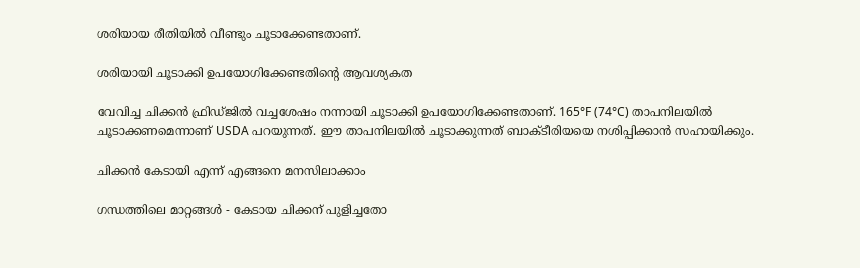ശരിയായ രീതിയില്‍ വീണ്ടും ചൂടാക്കേണ്ടതാണ്.

ശരിയായി ചൂടാക്കി ഉപയോഗിക്കേണ്ടതിന്റെ ആവശ്യകത

വേവിച്ച ചിക്കന്‍ ഫ്രിഡ്ജില്‍ വച്ചശേഷം നന്നായി ചൂടാക്കി ഉപയോഗിക്കേണ്ടതാണ്. 165°F (74°C) താപനിലയില്‍ ചൂടാക്കണമെന്നാണ് USDA പറയുന്നത്. ഈ താപനിലയില്‍ ചൂടാക്കുന്നത് ബാക്ടീരിയയെ നശിപ്പിക്കാന്‍ സഹായിക്കും.

ചിക്കന്‍ കേടായി എന്ന് എങ്ങനെ മനസിലാക്കാം

ഗന്ധത്തിലെ മാറ്റങ്ങള്‍ - കേടായ ചിക്കന് പുളിച്ചതോ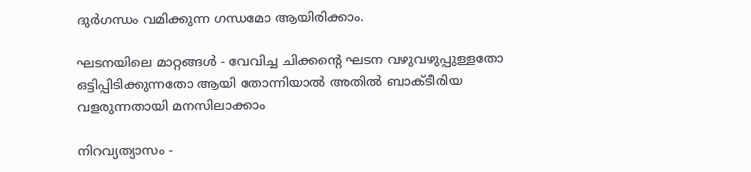ദുര്‍ഗന്ധം വമിക്കുന്ന ഗന്ധമോ ആയിരിക്കാം.

ഘടനയിലെ മാറ്റങ്ങള്‍ - വേവിച്ച ചിക്കന്റെ ഘടന വഴുവഴുപ്പുള്ളതോ ഒട്ടിപ്പിടിക്കുന്നതോ ആയി തോന്നിയാല്‍ അതില്‍ ബാക്ടീരിയ വളരുന്നതായി മനസിലാക്കാം

നിറവ്യത്യാസം -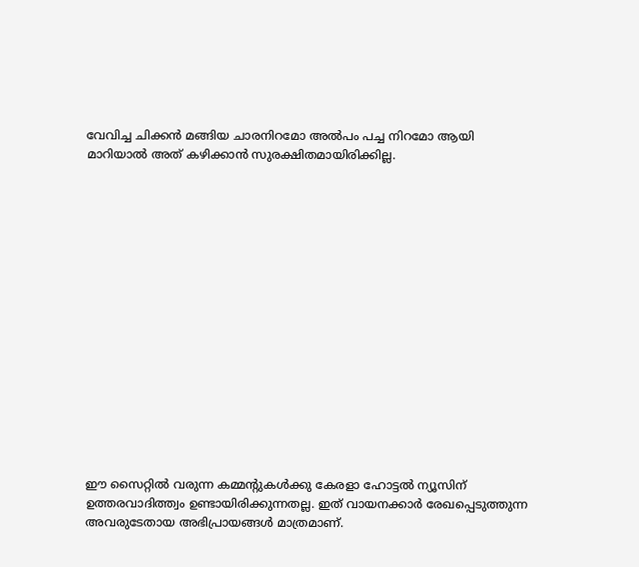വേവിച്ച ചിക്കന്‍ മങ്ങിയ ചാരനിറമോ അല്‍പം പച്ച നിറമോ ആയി മാറിയാല്‍ അത് കഴിക്കാന്‍ സുരക്ഷിതമായിരിക്കില്ല.
















ഈ സൈറ്റിൽ വരുന്ന കമ്മന്റുകൾക്കു കേരളാ ഹോട്ടൽ ന്യൂസിന് ഉത്തരവാദിത്ത്വം ഉണ്ടായിരിക്കുന്നതല്ല. ഇത് വായനക്കാർ രേഖപ്പെടുത്തുന്ന അവരുടേതായ അഭിപ്രായങ്ങൾ മാത്രമാണ്.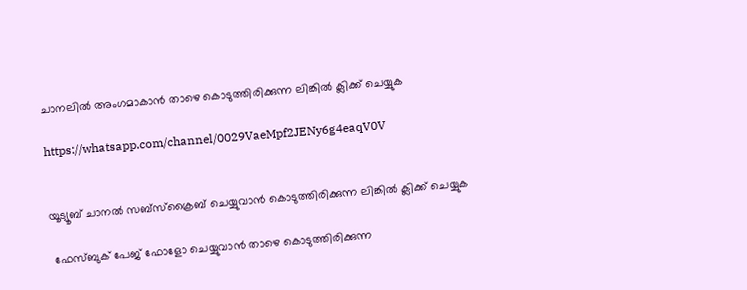ചാനലിൽ അംഗമാകാൻ താഴെ കൊടുത്തിരിക്കുന്ന ലിങ്കിൽ ക്ലിക്ക് ചെയ്യുക

https://whatsapp.com/channel/0029VaeMpf2JENy6g4eaqV0V


യൂട്യൂബ് ചാനൽ സബ്സ്ക്രൈബ് ചെയ്യുവാൻ കൊടുത്തിരിക്കുന്ന ലിങ്കിൽ ക്ലിക്ക് ചെയ്യുക

 ഫേസ്ബുക് പേജ് ഫോളോ ചെയ്യുവാൻ താഴെ കൊടുത്തിരിക്കുന്ന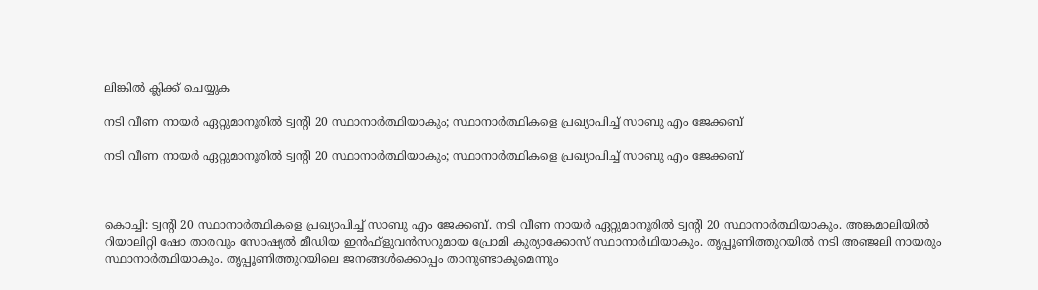ലിങ്കിൽ ക്ലിക്ക് ചെയ്യുക

നടി വീണ നായർ ഏറ്റുമാനൂരിൽ ട്വന്‍റി 20 സ്ഥാനാർത്ഥിയാകും; സ്ഥാനാർത്ഥികളെ പ്രഖ്യാപിച്ച് സാബു എം ജേക്കബ്

നടി വീണ നായർ ഏറ്റുമാനൂരിൽ ട്വന്‍റി 20 സ്ഥാനാർത്ഥിയാകും; സ്ഥാനാർത്ഥികളെ പ്രഖ്യാപിച്ച് സാബു എം ജേക്കബ്



കൊച്ചി: ട്വന്റി 20 സ്ഥാനാർത്ഥികളെ പ്രഖ്യാപിച്ച് സാബു എം ജേക്കബ്. നടി വീണ നായർ ഏറ്റുമാനൂരിൽ ട്വന്റി 20 സ്ഥാനാർത്ഥിയാകും. അങ്കമാലിയിൽ റിയാലിറ്റി ഷോ താരവും സോഷ്യൽ മീഡിയ ഇൻഫ്ളുവൻസറുമായ പ്രോമി കുര്യാക്കോസ് സ്ഥാനാർഥിയാകും. തൃപ്പൂണിത്തുറയിൽ നടി അഞ്ജലി നായരും സ്ഥാനാര്‍ത്ഥിയാകും. തൃപ്പൂണിത്തുറയിലെ ജനങ്ങൾക്കൊപ്പം താനുണ്ടാകുമെന്നും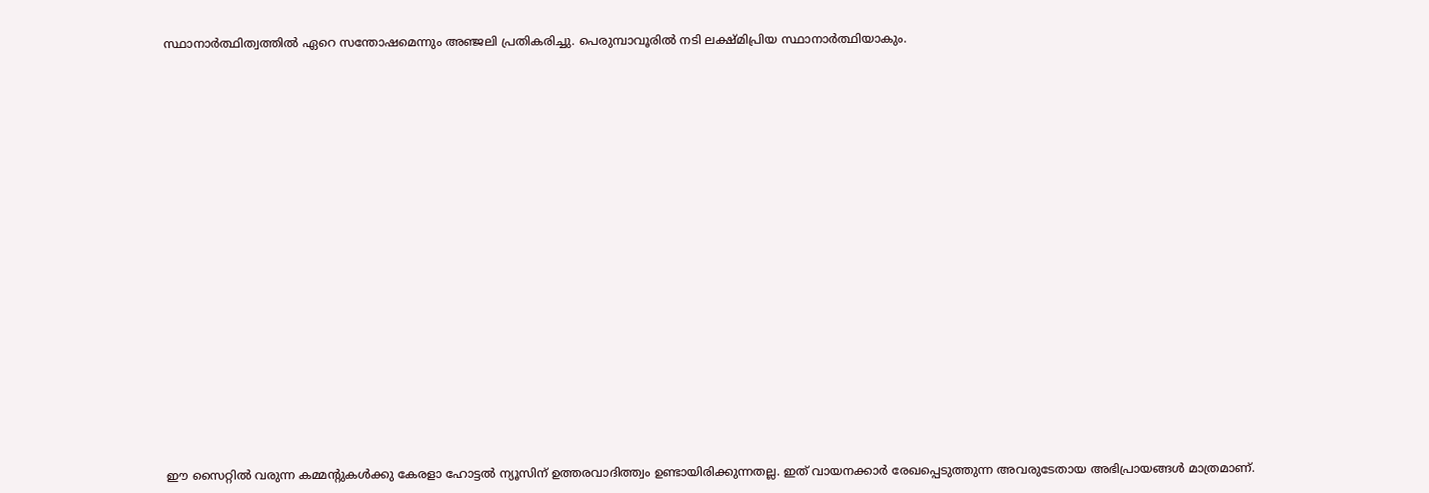സ്ഥാനാർത്ഥിത്വത്തിൽ ഏറെ സന്തോഷമെന്നും അഞ്ജലി പ്രതികരിച്ചു. പെരുമ്പാവൂരിൽ നടി ലക്ഷ്മിപ്രിയ സ്ഥാനാര്‍ത്ഥിയാകും.




















ഈ സൈറ്റിൽ വരുന്ന കമ്മന്റുകൾക്കു കേരളാ ഹോട്ടൽ ന്യൂസിന് ഉത്തരവാദിത്ത്വം ഉണ്ടായിരിക്കുന്നതല്ല. ഇത് വായനക്കാർ രേഖപ്പെടുത്തുന്ന അവരുടേതായ അഭിപ്രായങ്ങൾ മാത്രമാണ്.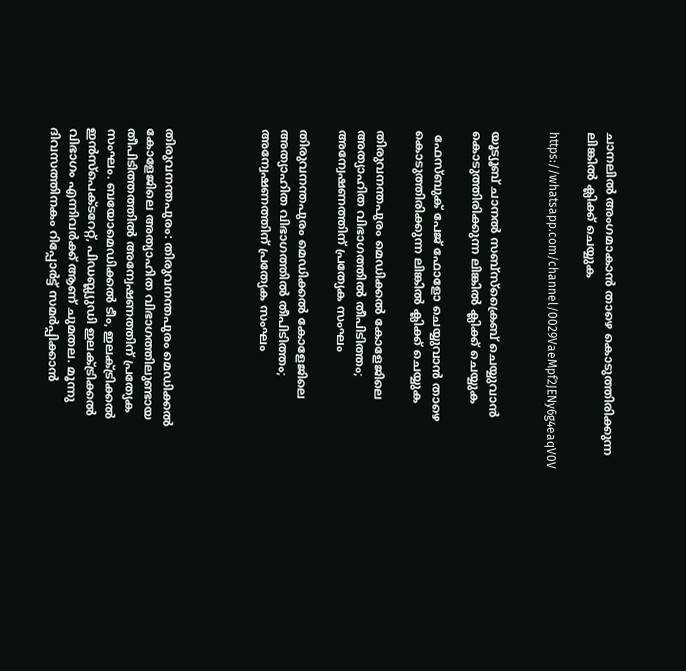ചാനലിൽ അംഗമാകാൻ താഴെ കൊടുത്തിരിക്കുന്ന ലിങ്കിൽ ക്ലിക്ക് ചെയ്യുക

https://whatsapp.com/channel/0029VaeMpf2JENy6g4eaqV0V


യൂട്യൂബ് ചാനൽ സബ്സ്ക്രൈബ് ചെയ്യുവാൻ കൊടുത്തിരിക്കുന്ന ലിങ്കിൽ ക്ലിക്ക് ചെയ്യുക

 ഫേസ്ബുക് പേജ് ഫോളോ ചെയ്യുവാൻ താഴെ കൊടുത്തിരിക്കുന്ന ലിങ്കിൽ ക്ലിക്ക് ചെയ്യുക

തിരുവനന്തപുരം മെഡിക്കല്‍ കോളേജിലെ അത്യാഹിത വിഭാഗത്തില്‍ തീപിടിത്തം; അന്വേഷണത്തിന് പ്രത്യേക സംഘം

തിരുവനന്തപുരം മെഡിക്കല്‍ കോളേജിലെ അത്യാഹിത വിഭാഗത്തില്‍ തീപിടിത്തം; അന്വേഷണത്തിന് പ്രത്യേക സംഘം




തിരുവനന്തപുരം: തിരുവനന്തപുരം മെഡിക്കല്‍ കോളേജിലെ അത്യാഹിത വിഭാഗത്തിലുണ്ടായ തീപിടിത്തത്തിൽ അന്വേഷണത്തിന് പ്രത്യേക സംഘം. ബയോമെഡിക്കൽ ടീം, ഇലക്ട്രിക്കല്‍ ഇൻസ്പെക്ടറേറ്റ്, പിഡബ്ല്യുഡി ഇലക്ട്രിക്കൽ വിഭാഗം എന്നിവർക്ക് ആണ് ചുമതല. മൂന്നു ദിവസത്തിനകം റിപ്പോർട്ട് സമർപ്പിക്കാൻ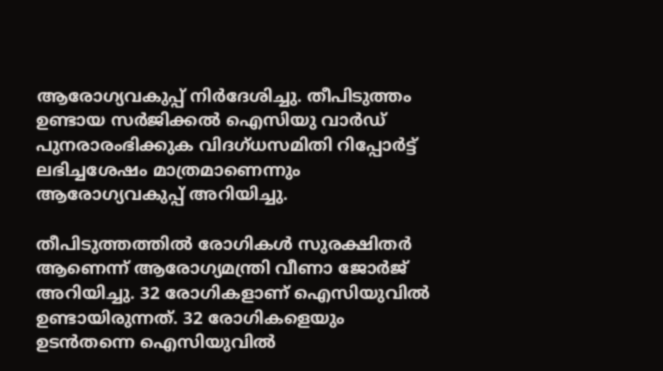ആരോഗ്യവകുപ്പ് നിർദേശിച്ചു. തീപിടുത്തം ഉണ്ടായ സർജിക്കൽ ഐസിയു വാർഡ് പുനരാരംഭിക്കുക വിദഗ്ധസമിതി റിപ്പോര്‍ട്ട് ലഭിച്ചശേഷം മാത്രമാണെന്നും ആരോഗ്യവകുപ്പ് അറിയിച്ചു.

തീപിടുത്തത്തിൽ രോഗികൾ സുരക്ഷിതർ ആണെന്ന് ആരോഗ്യമന്ത്രി വീണാ ജോർജ് അറിയിച്ചു. 32 രോഗികളാണ് ഐസിയുവിൽ ഉണ്ടായിരുന്നത്. 32 രോഗികളെയും ഉടൻതന്നെ ഐസിയുവിൽ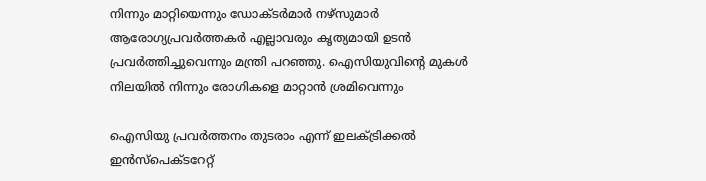നിന്നും മാറ്റിയെന്നും ഡോക്ടർമാർ നഴ്സുമാർ ആരോഗ്യപ്രവർത്തകർ എല്ലാവരും കൃത്യമായി ഉടൻ പ്രവർത്തിച്ചുവെന്നും മന്ത്രി പറഞ്ഞു. ഐസിയുവിന്റെ മുകൾ നിലയിൽ നിന്നും രോഗികളെ മാറ്റാൻ ശ്രമിവെന്നും

ഐസിയു പ്രവർത്തനം തുടരാം എന്ന് ഇലക്ട്രിക്കൽ ഇൻസ്പെക്ടറേറ്റ്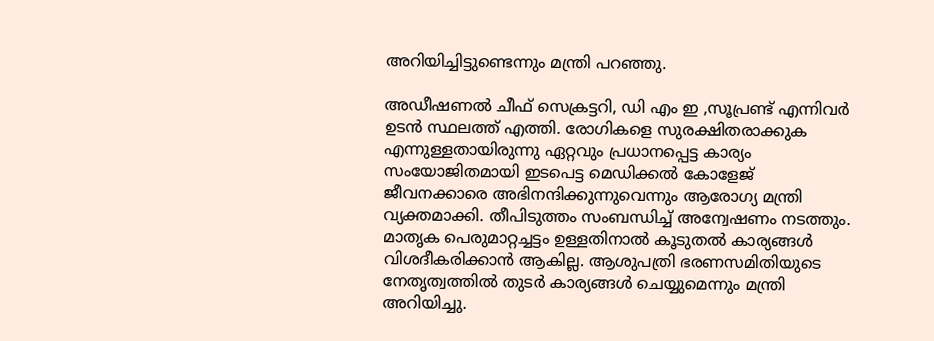അറിയിച്ചിട്ടുണ്ടെന്നും മന്ത്രി പറഞ്ഞു.

അഡീഷണൽ ചീഫ് സെക്രട്ടറി, ഡി എം ഇ ,സൂപ്രണ്ട് എന്നിവർ ഉടൻ സ്ഥലത്ത് എത്തി. രോഗികളെ സുരക്ഷിതരാക്കുക എന്നുള്ളതായിരുന്നു ഏറ്റവും പ്രധാനപ്പെട്ട കാര്യം സംയോജിതമായി ഇടപെട്ട മെഡിക്കൽ കോളേജ് ജീവനക്കാരെ അഭിനന്ദിക്കുന്നുവെന്നും ആരോഗ്യ മന്ത്രി വ്യക്തമാക്കി. തീപിടുത്തം സംബന്ധിച്ച് അന്വേഷണം നടത്തും. മാതൃക പെരുമാറ്റച്ചട്ടം ഉള്ളതിനാൽ കൂടുതൽ കാര്യങ്ങൾ വിശദീകരിക്കാൻ ആകില്ല. ആശുപത്രി ഭരണസമിതിയുടെ നേതൃത്വത്തിൽ തുടർ കാര്യങ്ങൾ ചെയ്യുമെന്നും മന്ത്രി അറിയിച്ചു.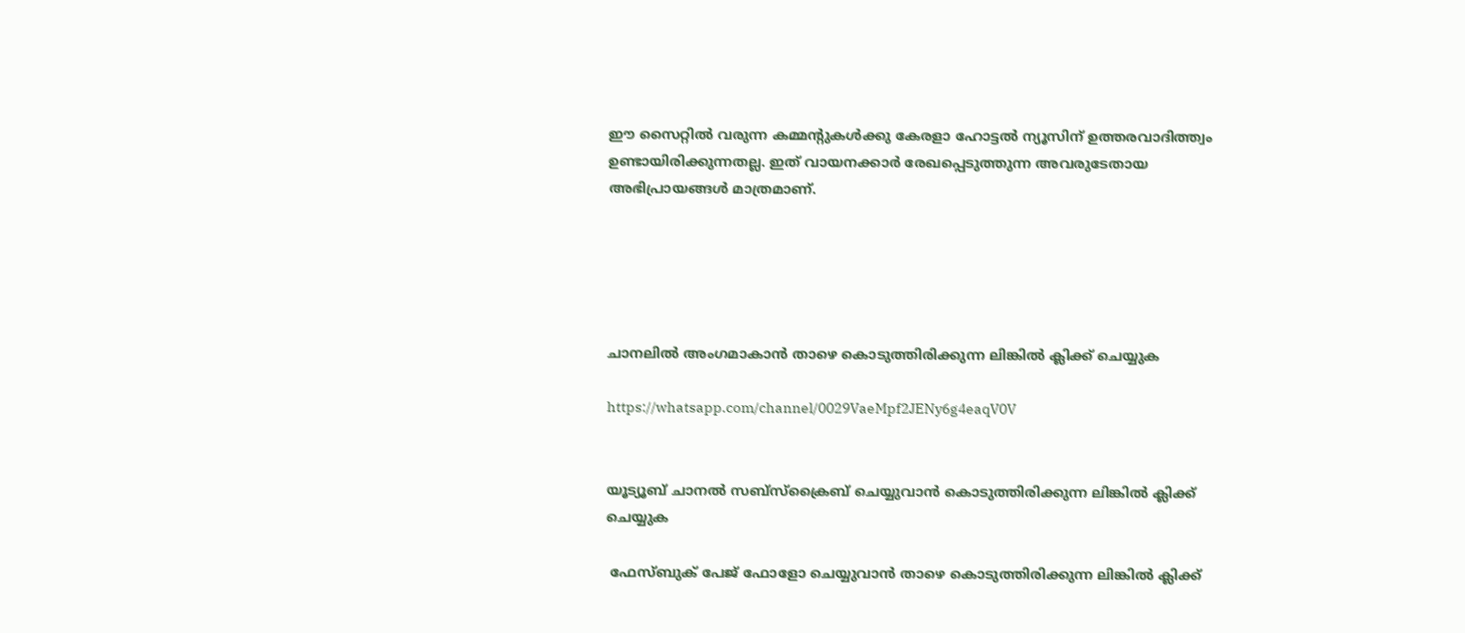ഈ സൈറ്റിൽ വരുന്ന കമ്മന്റുകൾക്കു കേരളാ ഹോട്ടൽ ന്യൂസിന് ഉത്തരവാദിത്ത്വം ഉണ്ടായിരിക്കുന്നതല്ല. ഇത് വായനക്കാർ രേഖപ്പെടുത്തുന്ന അവരുടേതായ അഭിപ്രായങ്ങൾ മാത്രമാണ്.





ചാനലിൽ അംഗമാകാൻ താഴെ കൊടുത്തിരിക്കുന്ന ലിങ്കിൽ ക്ലിക്ക് ചെയ്യുക

https://whatsapp.com/channel/0029VaeMpf2JENy6g4eaqV0V


യൂട്യൂബ് ചാനൽ സബ്സ്ക്രൈബ് ചെയ്യുവാൻ കൊടുത്തിരിക്കുന്ന ലിങ്കിൽ ക്ലിക്ക് ചെയ്യുക

 ഫേസ്ബുക് പേജ് ഫോളോ ചെയ്യുവാൻ താഴെ കൊടുത്തിരിക്കുന്ന ലിങ്കിൽ ക്ലിക്ക്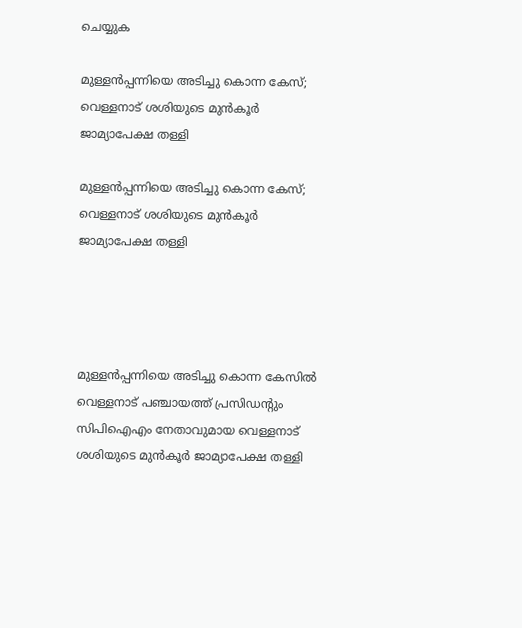ചെയ്യുക

മുള്ളൻപ്പന്നിയെ അടിച്ചു കൊന്ന കേസ്; വെള്ളനാട് ശശിയുടെ മുൻകൂർ ജാമ്യാപേക്ഷ തള്ളി

മുള്ളൻപ്പന്നിയെ അടിച്ചു കൊന്ന കേസ്; വെള്ളനാട് ശശിയുടെ മുൻകൂർ ജാമ്യാപേക്ഷ തള്ളി




മുള്ളൻപ്പന്നിയെ അടിച്ചു കൊന്ന കേസിൽ വെള്ളനാട് പഞ്ചായത്ത് പ്രസിഡൻ്റും സിപിഐഎം നേതാവുമായ വെള്ളനാട് ശശിയുടെ മുൻകൂർ ജാമ്യാപേക്ഷ തള്ളി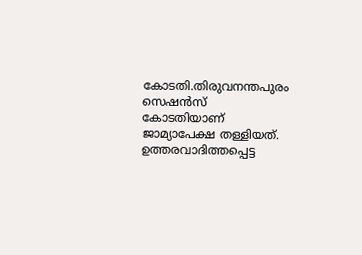കോടതി.തിരുവനന്തപുരം സെഷൻസ് കോടതിയാണ്
ജാമ്യാപേക്ഷ തള്ളിയത്. ഉത്തരവാദിത്തപ്പെട്ട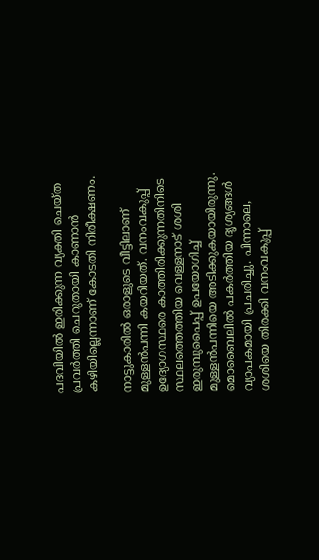പദവിയിൽ ഇരിക്കുന്ന വ്യക്തി ചെയ്ത പ്രവർത്തി ചെറുതായി കാണാൻ കഴിയില്ലെന്നാണ് കോടതി നിരീക്ഷണം.

നാട്ടുകാരിൽ ഒരാളുടെ വീട്ടിലാണ് മുള്ളൻപന്നി കയറിയത്. വനംവകുപ്പ് ഉദ്യോഗസ്ഥരെ കാത്തിരിക്കുന്നതിനിടെ സ്ഥലത്തെത്തിയ വെള്ളനാട് ശശി ഇരുമ്പുപൈപ്പ് ഉപയോഗിച്ച് മുള്ളൻപന്നിയെ അടിക്കുകയായിരുന്നു. മൊബൈലിൽ പകർത്തിയ ദൃശ്യങ്ങൾ വ്യാപകമായി പ്രചരിച്ചു. പിന്നാലെ, ശശിയെ തിരക്കി വനംവകുപ്പ്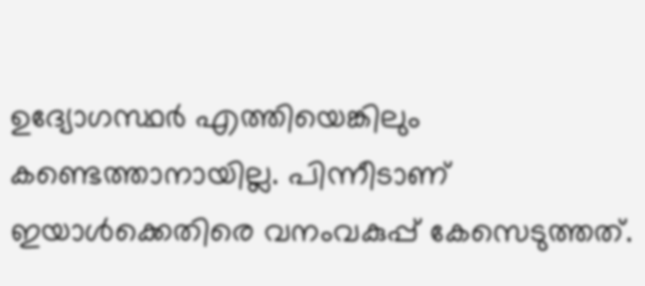ഉദ്യോഗസ്ഥർ എത്തിയെങ്കിലും കണ്ടെത്താനായില്ല. പിന്നീടാണ് ഇയാൾക്കെതിരെ വനംവകുപ്പ് കേസെടുത്തത്.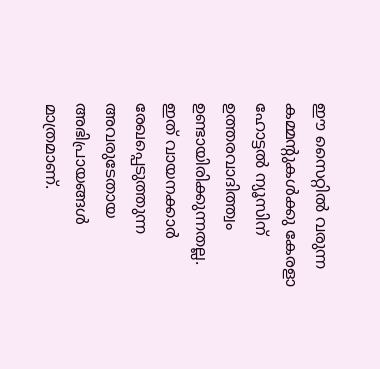ഈ സൈറ്റിൽ വരുന്ന കമ്മന്റുകൾക്കു കേരളാ ഹോട്ടൽ ന്യൂസിന് ഉത്തരവാദിത്ത്വം ഉണ്ടായിരിക്കുന്നതല്ല. ഇത് വായനക്കാർ രേഖപ്പെടുത്തുന്ന അവരുടേതായ അഭിപ്രായങ്ങൾ മാത്രമാണ്.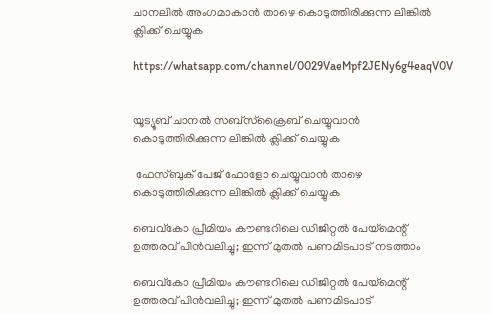ചാനലിൽ അംഗമാകാൻ താഴെ കൊടുത്തിരിക്കുന്ന ലിങ്കിൽ ക്ലിക്ക് ചെയ്യുക

https://whatsapp.com/channel/0029VaeMpf2JENy6g4eaqV0V


യൂട്യൂബ് ചാനൽ സബ്സ്ക്രൈബ് ചെയ്യുവാൻ കൊടുത്തിരിക്കുന്ന ലിങ്കിൽ ക്ലിക്ക് ചെയ്യുക

 ഫേസ്ബുക് പേജ് ഫോളോ ചെയ്യുവാൻ താഴെ കൊടുത്തിരിക്കുന്ന ലിങ്കിൽ ക്ലിക്ക് ചെയ്യുക

ബെവ്‌കോ പ്രീമിയം കൗണ്ടറിലെ ഡിജിറ്റൽ പേയ്‌മെന്റ് ഉത്തരവ് പിൻവലിച്ചു; ഇന്ന് മുതൽ പണമിടപാട് നടത്താം

ബെവ്‌കോ പ്രീമിയം കൗണ്ടറിലെ ഡിജിറ്റൽ പേയ്‌മെന്റ് ഉത്തരവ് പിൻവലിച്ചു; ഇന്ന് മുതൽ പണമിടപാട്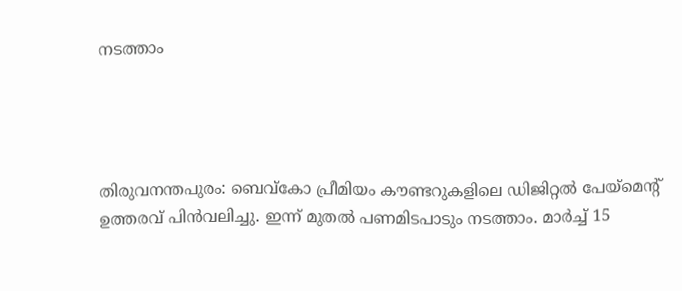നടത്താം




തിരുവനന്തപുരം: ബെവ്‌കോ പ്രീമിയം കൗണ്ടറുകളിലെ ഡിജിറ്റൽ പേയ്‌മെന്റ് ഉത്തരവ് പിൻവലിച്ചു. ഇന്ന് മുതൽ പണമിടപാടും നടത്താം. മാര്‍ച്ച് 15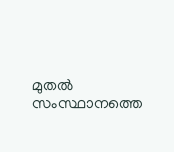മുതല്‍ സംസ്ഥാനത്തെ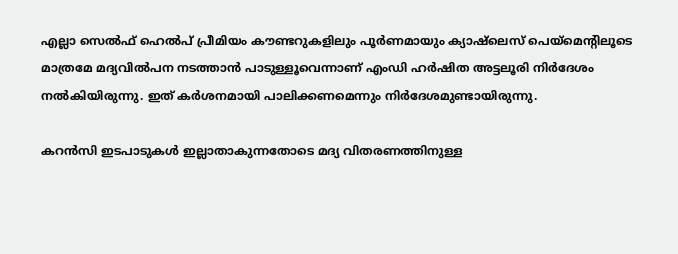എല്ലാ സെല്‍ഫ് ഹെല്‍പ് പ്രീമിയം കൗണ്ടറുകളിലും പൂര്‍ണമായും ക്യാഷ്‌ലെസ് പെയ്‌മെന്റിലൂടെ മാത്രമേ മദ്യവില്‍പന നടത്താന്‍ പാടുള്ളൂവെന്നാണ് എംഡി ഹര്‍ഷിത അട്ടലൂരി നിര്‍ദേശം നല്‍കിയിരുന്നു. ഇത് കര്‍ശനമായി പാലിക്കണമെന്നും നിർദേശമുണ്ടായിരുന്നു.

കറൻസി ഇടപാടുകൾ ഇല്ലാതാകുന്നതോടെ മദ്യ വിതരണത്തിനുള്ള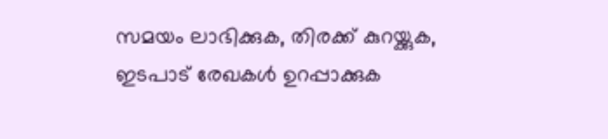സമയം ലാഭിക്കുക, തിരക്ക് കുറയ്ക്കുക, ഇടപാട് രേഖകൾ ഉറപ്പാക്കുക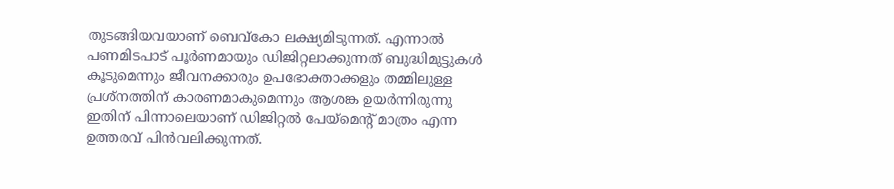തുടങ്ങിയവയാണ് ബെവ്കോ ലക്ഷ്യമിടുന്നത്. എന്നാൽ പണമിടപാട് പൂർണമായും ഡിജിറ്റലാക്കുന്നത് ബുദ്ധിമുട്ടുകൾ കൂടുമെന്നും ജീവനക്കാരും ഉപഭോക്താക്കളും തമ്മിലുള്ള പ്രശ്‌നത്തിന് കാരണമാകുമെന്നും ആശങ്ക ഉയർന്നിരുന്നു ഇതിന് പിന്നാലെയാണ് ഡിജിറ്റൽ പേയ്‌മെന്റ് മാത്രം എന്ന ഉത്തരവ് പിൻവലിക്കുന്നത്.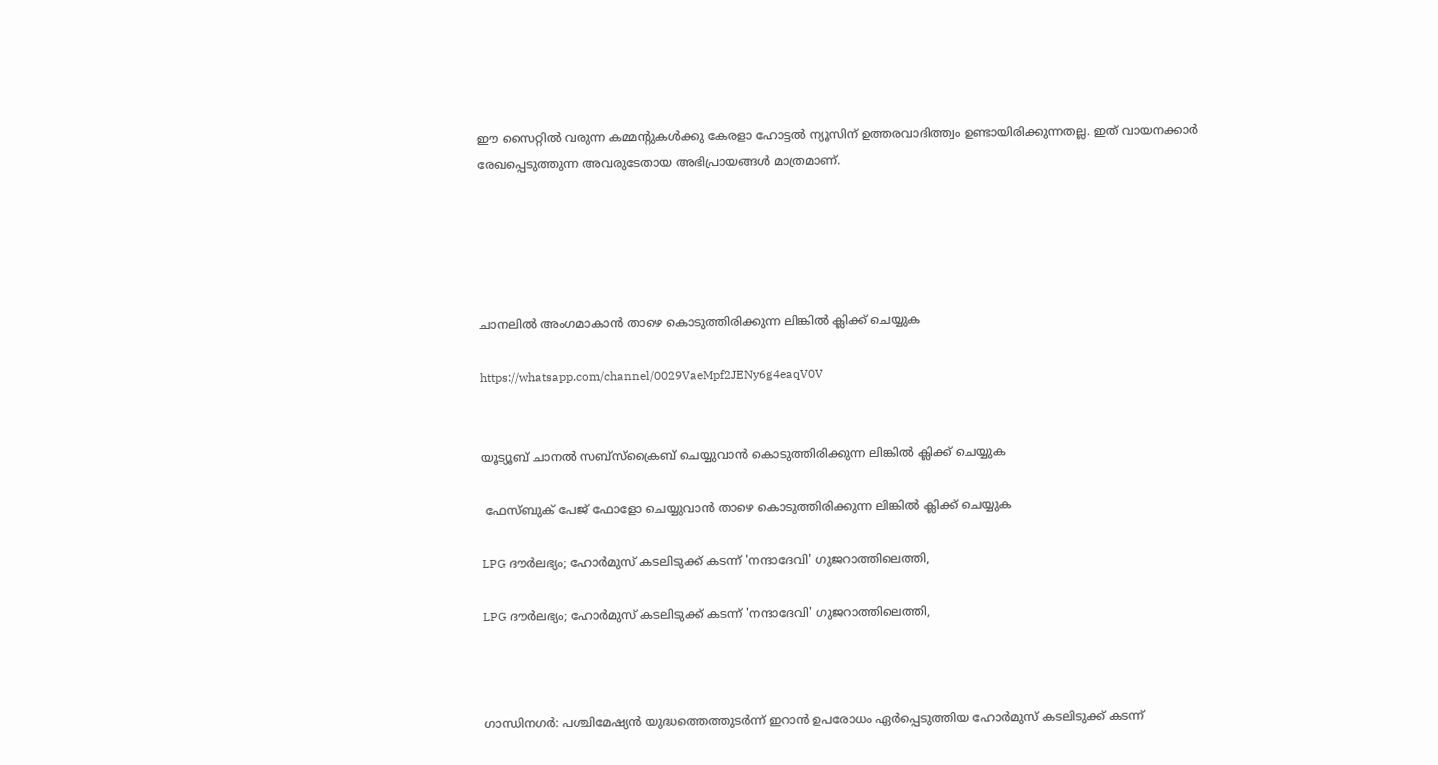ഈ സൈറ്റിൽ വരുന്ന കമ്മന്റുകൾക്കു കേരളാ ഹോട്ടൽ ന്യൂസിന് ഉത്തരവാദിത്ത്വം ഉണ്ടായിരിക്കുന്നതല്ല. ഇത് വായനക്കാർ രേഖപ്പെടുത്തുന്ന അവരുടേതായ അഭിപ്രായങ്ങൾ മാത്രമാണ്.





ചാനലിൽ അംഗമാകാൻ താഴെ കൊടുത്തിരിക്കുന്ന ലിങ്കിൽ ക്ലിക്ക് ചെയ്യുക

https://whatsapp.com/channel/0029VaeMpf2JENy6g4eaqV0V


യൂട്യൂബ് ചാനൽ സബ്സ്ക്രൈബ് ചെയ്യുവാൻ കൊടുത്തിരിക്കുന്ന ലിങ്കിൽ ക്ലിക്ക് ചെയ്യുക

 ഫേസ്ബുക് പേജ് ഫോളോ ചെയ്യുവാൻ താഴെ കൊടുത്തിരിക്കുന്ന ലിങ്കിൽ ക്ലിക്ക് ചെയ്യുക

LPG ദൗർലഭ്യം; ഹോർമുസ് കടലിടുക്ക് കടന്ന് 'നന്ദാദേവി' ഗുജറാത്തിലെത്തി,

LPG ദൗർലഭ്യം; ഹോർമുസ് കടലിടുക്ക് കടന്ന് 'നന്ദാദേവി' ഗുജറാത്തിലെത്തി,



ഗാന്ധിനഗര്‍: പശ്ചിമേഷ്യന്‍ യുദ്ധത്തെത്തുടര്‍ന്ന് ഇറാന്‍ ഉപരോധം ഏര്‍പ്പെടുത്തിയ ഹോര്‍മുസ് കടലിടുക്ക് കടന്ന്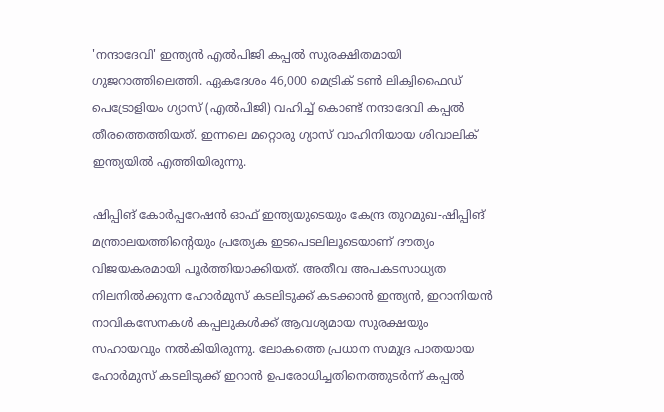'നന്ദാദേവി' ഇന്ത്യന്‍ എല്‍പിജി കപ്പല്‍ സുരക്ഷിതമായി ഗുജറാത്തിലെത്തി. ഏകദേശം 46,000 മെട്രിക് ടണ്‍ ലിക്വിഫൈഡ് പെട്രോളിയം ഗ്യാസ് (എല്‍പിജി) വഹിച്ച് കൊണ്ട് നന്ദാദേവി കപ്പല്‍ തീരത്തെത്തിയത്. ഇന്നലെ മറ്റൊരു ഗ്യാസ് വാഹിനിയായ ശിവാലിക് ഇന്ത്യയില്‍ എത്തിയിരുന്നു.

ഷിപ്പിങ് കോർപ്പറേഷൻ ഓഫ് ഇന്ത്യയുടെയും കേന്ദ്ര തുറമുഖ-ഷിപ്പിങ് മന്ത്രാലയത്തിന്റെയും പ്രത്യേക ഇടപെടലിലൂടെയാണ് ദൗത്യം വിജയകരമായി പൂർത്തിയാക്കിയത്. അതീവ അപകടസാധ്യത നിലനിൽക്കുന്ന ഹോർമുസ് കടലിടുക്ക് കടക്കാൻ ഇന്ത്യൻ, ഇറാനിയൻ നാവികസേനകൾ കപ്പലുകൾക്ക് ആവശ്യമായ സുരക്ഷയും സഹായവും നൽകിയിരുന്നു. ലോകത്തെ പ്രധാന സമുദ്ര പാതയായ ഹോർമുസ് കടലിടുക്ക് ഇറാൻ ഉപരോധിച്ചതിനെത്തുടർന്ന് കപ്പൽ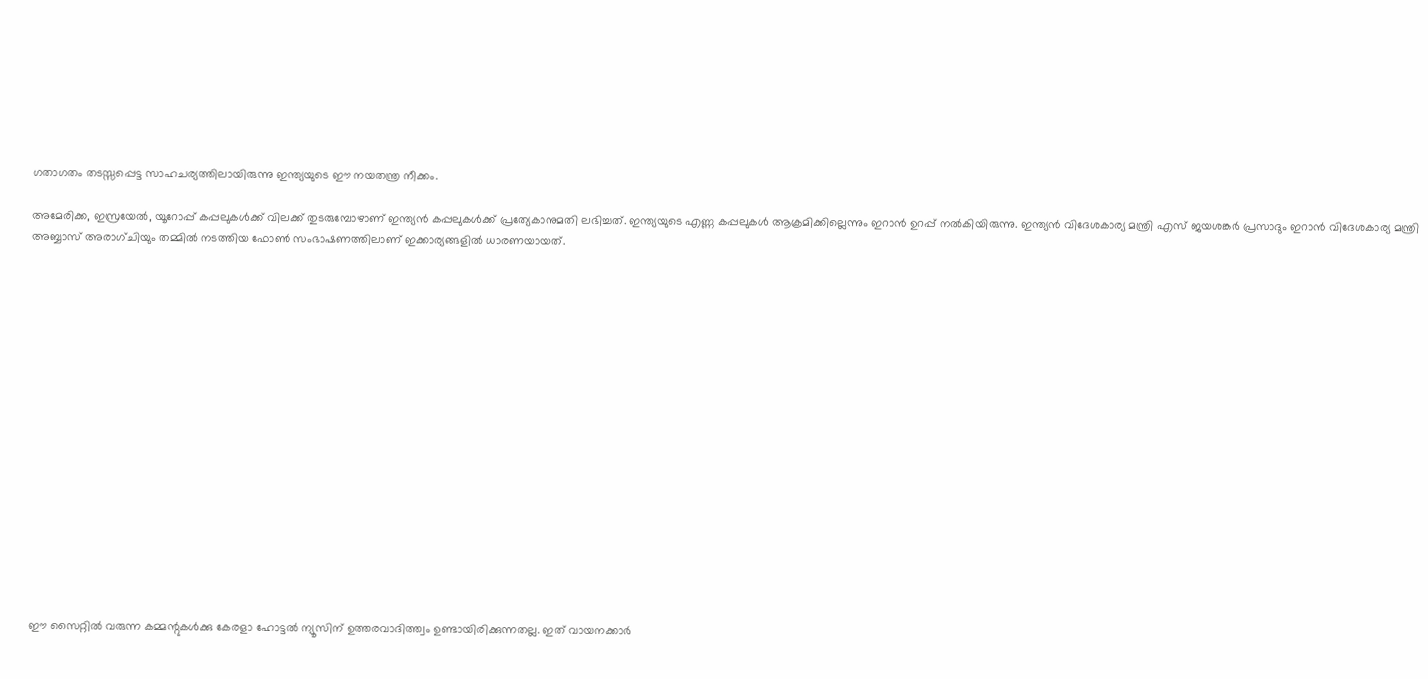ഗതാഗതം തടസ്സപ്പെട്ട സാഹചര്യത്തിലായിരുന്നു ഇന്ത്യയുടെ ഈ നയതന്ത്ര നീക്കം.

അമേരിക്ക, ഇസ്രയേൽ, യൂറോപ്പ് കപ്പലുകൾക്ക് വിലക്ക് തുടരുമ്പോഴാണ് ഇന്ത്യൻ കപ്പലുകൾക്ക് പ്രത്യേകാനുമതി ലഭിച്ചത്. ഇന്ത്യയുടെ എണ്ണ കപ്പലുകൾ ആക്രമിക്കില്ലെന്നും ഇറാൻ ഉറപ്പ് നൽകിയിരുന്നു. ഇന്ത്യൻ വിദേശകാര്യ മന്ത്രി എസ് ജയശങ്കർ പ്രസാദും ഇറാൻ വിദേശകാര്യ മന്ത്രി അബ്ബാസ് അരാഗ്ചിയും തമ്മിൽ നടത്തിയ ഫോൺ സംഭാഷണത്തിലാണ് ഇക്കാര്യങ്ങളിൽ ധാരണയായത്.

















ഈ സൈറ്റിൽ വരുന്ന കമ്മന്റുകൾക്കു കേരളാ ഹോട്ടൽ ന്യൂസിന് ഉത്തരവാദിത്ത്വം ഉണ്ടായിരിക്കുന്നതല്ല. ഇത് വായനക്കാർ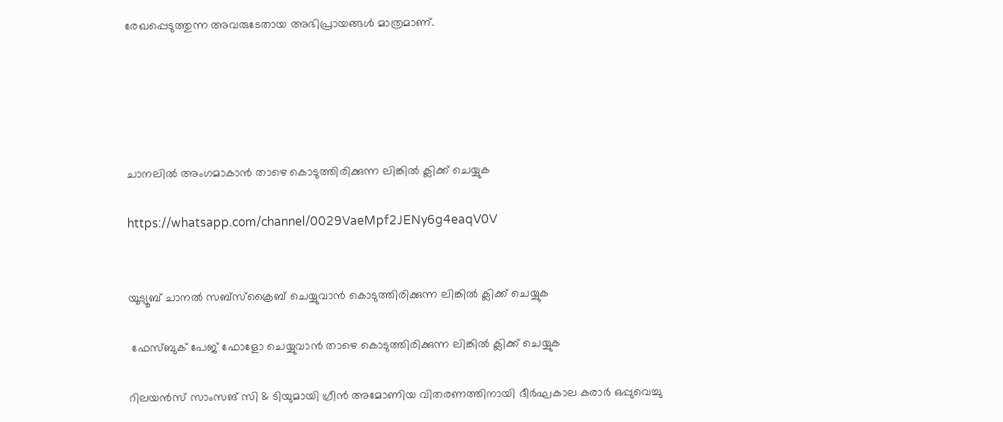രേഖപ്പെടുത്തുന്ന അവരുടേതായ അഭിപ്രായങ്ങൾ മാത്രമാണ്.





ചാനലിൽ അംഗമാകാൻ താഴെ കൊടുത്തിരിക്കുന്ന ലിങ്കിൽ ക്ലിക്ക് ചെയ്യുക

https://whatsapp.com/channel/0029VaeMpf2JENy6g4eaqV0V


യൂട്യൂബ് ചാനൽ സബ്സ്ക്രൈബ് ചെയ്യുവാൻ കൊടുത്തിരിക്കുന്ന ലിങ്കിൽ ക്ലിക്ക് ചെയ്യുക

 ഫേസ്ബുക് പേജ് ഫോളോ ചെയ്യുവാൻ താഴെ കൊടുത്തിരിക്കുന്ന ലിങ്കിൽ ക്ലിക്ക് ചെയ്യുക

റിലയൻസ് സാംസങ് സി & ടിയുമായി ഗ്രീൻ അമോണിയ വിതരണത്തിനായി ദീർഘകാല കരാർ ഒപ്പുവെച്ചു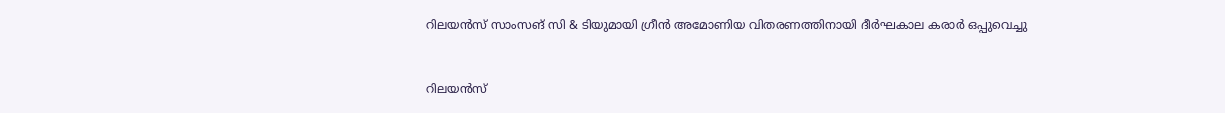റിലയൻസ് സാംസങ് സി & ടിയുമായി ഗ്രീൻ അമോണിയ വിതരണത്തിനായി ദീർഘകാല കരാർ ഒപ്പുവെച്ചു



റിലയൻസ്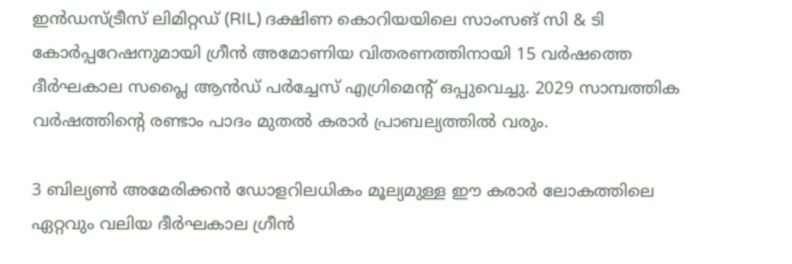ഇൻഡസ്ട്രീസ് ലിമിറ്റഡ് (RIL) ദക്ഷിണ കൊറിയയിലെ സാംസങ് സി & ടി കോർപ്പറേഷനുമായി ഗ്രീൻ അമോണിയ വിതരണത്തിനായി 15 വർഷത്തെ ദീർഘകാല സപ്ലൈ ആൻഡ് പർച്ചേസ് എഗ്രിമെന്റ് ഒപ്പുവെച്ചു. 2029 സാമ്പത്തിക വർഷത്തിന്റെ രണ്ടാം പാദം മുതൽ കരാർ പ്രാബല്യത്തിൽ വരും.

3 ബില്യൺ അമേരിക്കൻ ഡോളറിലധികം മൂല്യമുള്ള ഈ കരാർ ലോകത്തിലെ ഏറ്റവും വലിയ ദീർഘകാല ഗ്രീൻ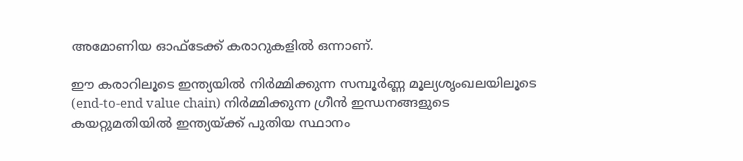അമോണിയ ഓഫ്‌ടേക്ക് കരാറുകളിൽ ഒന്നാണ്.

ഈ കരാറിലൂടെ ഇന്ത്യയിൽ നിർമ്മിക്കുന്ന സമ്പൂർണ്ണ മൂല്യശൃംഖലയിലൂടെ (end-to-end value chain) നിർമ്മിക്കുന്ന ഗ്രീൻ ഇന്ധനങ്ങളുടെ കയറ്റുമതിയിൽ ഇന്ത്യയ്ക്ക് പുതിയ സ്ഥാനം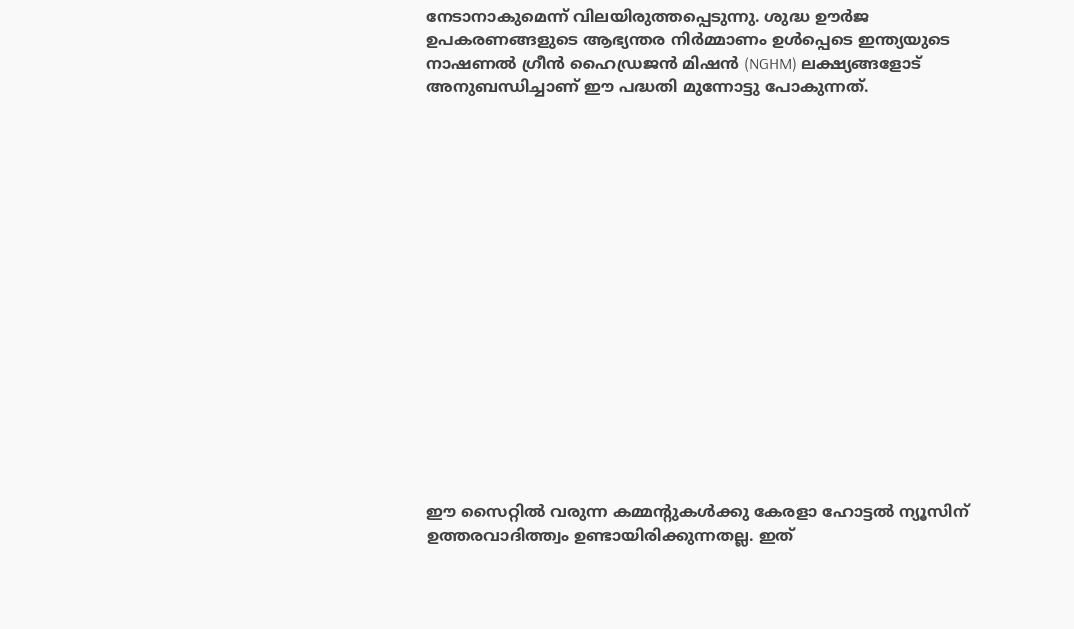നേടാനാകുമെന്ന് വിലയിരുത്തപ്പെടുന്നു. ശുദ്ധ ഊർജ ഉപകരണങ്ങളുടെ ആഭ്യന്തര നിർമ്മാണം ഉൾപ്പെടെ ഇന്ത്യയുടെ നാഷണൽ ഗ്രീൻ ഹൈഡ്രജൻ മിഷൻ (NGHM) ലക്ഷ്യങ്ങളോട് അനുബന്ധിച്ചാണ് ഈ പദ്ധതി മുന്നോട്ടു പോകുന്നത്.

















ഈ സൈറ്റിൽ വരുന്ന കമ്മന്റുകൾക്കു കേരളാ ഹോട്ടൽ ന്യൂസിന് ഉത്തരവാദിത്ത്വം ഉണ്ടായിരിക്കുന്നതല്ല. ഇത്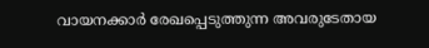വായനക്കാർ രേഖപ്പെടുത്തുന്ന അവരുടേതായ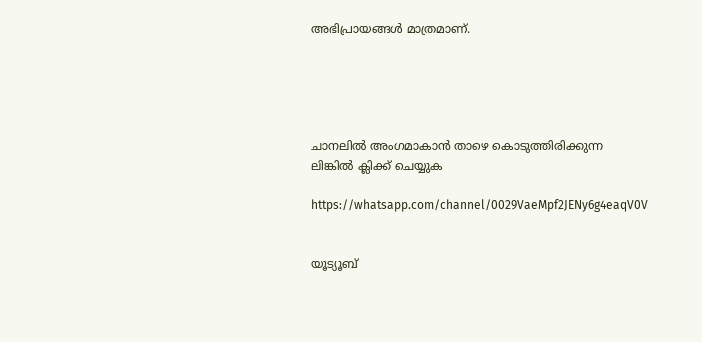അഭിപ്രായങ്ങൾ മാത്രമാണ്.





ചാനലിൽ അംഗമാകാൻ താഴെ കൊടുത്തിരിക്കുന്ന ലിങ്കിൽ ക്ലിക്ക് ചെയ്യുക

https://whatsapp.com/channel/0029VaeMpf2JENy6g4eaqV0V


യൂട്യൂബ്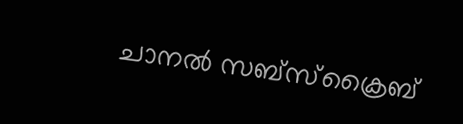ചാനൽ സബ്സ്ക്രൈബ്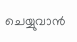ചെയ്യുവാൻ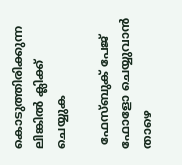കൊടുത്തിരിക്കുന്ന ലിങ്കിൽ ക്ലിക്ക് ചെയ്യുക

 ഫേസ്ബുക് പേജ് ഫോളോ ചെയ്യുവാൻ താഴെ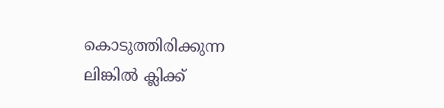കൊടുത്തിരിക്കുന്ന ലിങ്കിൽ ക്ലിക്ക്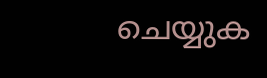ചെയ്യുക